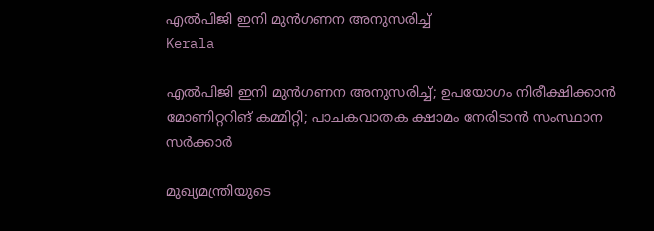എല്‍പിജി ഇനി മുന്‍ഗണന അനുസരിച്ച്
Kerala

എല്‍പിജി ഇനി മുന്‍ഗണന അനുസരിച്ച്; ഉപയോഗം നിരീക്ഷിക്കാന്‍ മോണിറ്ററിങ് കമ്മിറ്റി; പാചകവാതക ക്ഷാമം നേരിടാന്‍ സംസ്ഥാന സര്‍ക്കാര്‍

മുഖ്യമന്ത്രിയുടെ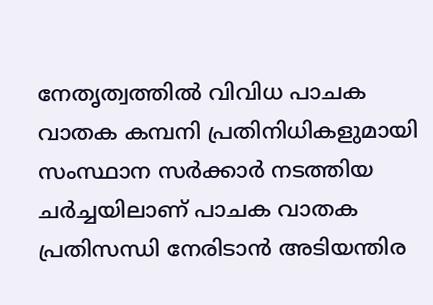നേതൃത്വത്തില്‍ വിവിധ പാചക വാതക കമ്പനി പ്രതിനിധികളുമായി സംസ്ഥാന സര്‍ക്കാര്‍ നടത്തിയ ചര്‍ച്ചയിലാണ് പാചക വാതക പ്രതിസന്ധി നേരിടാന്‍ അടിയന്തിര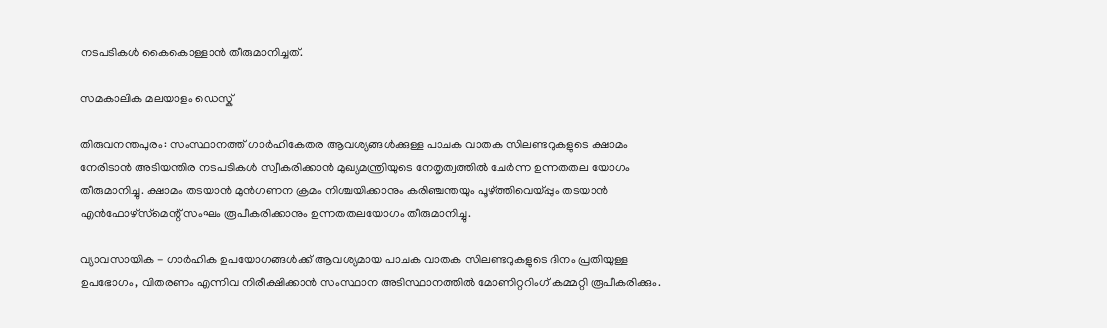നടപടികള്‍ കൈകൊള്ളാന്‍ തീരുമാനിച്ചത്.

സമകാലിക മലയാളം ഡെസ്ക്

തിരുവനന്തപുരം: സംസ്ഥാനത്ത് ഗാര്‍ഹികേതര ആവശ്യങ്ങള്‍ക്കുള്ള പാചക വാതക സിലണ്ടറുകളുടെ ക്ഷാമം നേരിടാന്‍ അടിയന്തിര നടപടികള്‍ സ്വീകരിക്കാന്‍ മുഖ്യമന്ത്രിയുടെ നേതൃത്വത്തില്‍ ചേര്‍ന്ന ഉന്നതതല യോഗം തീരുമാനിച്ചു. ക്ഷാമം തടയാന്‍ മുന്‍ഗണന ക്രമം നിശ്ചയിക്കാനും കരിഞ്ചന്തയും പൂഴ്ത്തിവെയ്പ്പും തടയാന്‍ എന്‍ഫോഴ്‌സ്‌മെന്റ് സംഘം രൂപീകരിക്കാനും ഉന്നതതലയോഗം തീരുമാനിച്ചു.

വ്യാവസായിക - ഗാര്‍ഹിക ഉപയോഗങ്ങള്‍ക്ക് ആവശ്യമായ പാചക വാതക സിലണ്ടറുകളുടെ ദിനം പ്രതിയുള്ള ഉപഭോഗം, വിതരണം എന്നിവ നിരീക്ഷിക്കാന്‍ സംസ്ഥാന അടിസ്ഥാനത്തില്‍ മോണിറ്ററിംഗ് കമ്മറ്റി രൂപീകരിക്കും.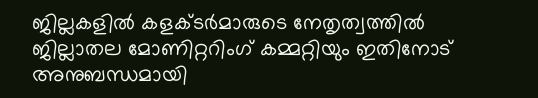ജില്ലകളില്‍ കളക്ടര്‍മാരുടെ നേതൃത്വത്തില്‍ ജില്ലാതല മോണിറ്ററിംഗ് കമ്മറ്റിയും ഇതിനോട് അനുബന്ധമായി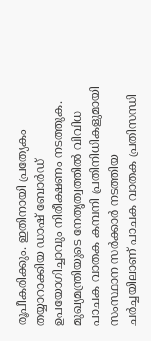രൂപീകരിക്കും. ഇതിനായി പ്രത്യേകം തയ്യാറാക്കിയ ഡാഷ് ബോര്‍ഡ് ഉപയോഗിച്ചാവും നിരീക്ഷണം നടത്തുക. മുഖ്യമന്ത്രിയുടെ നേതൃത്വത്തില്‍ വിവിധ പാചക വാതക കമ്പനി പ്രതിനിധികളുമായി സംസ്ഥാന സര്‍ക്കാര്‍ നടത്തിയ ചര്‍ച്ചയിലാണ് പാചക വാതക പ്രതിസന്ധി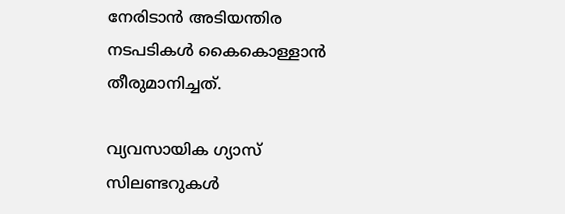നേരിടാന്‍ അടിയന്തിര നടപടികള്‍ കൈകൊള്ളാന്‍ തീരുമാനിച്ചത്.

വ്യവസായിക ഗ്യാസ് സിലണ്ടറുകള്‍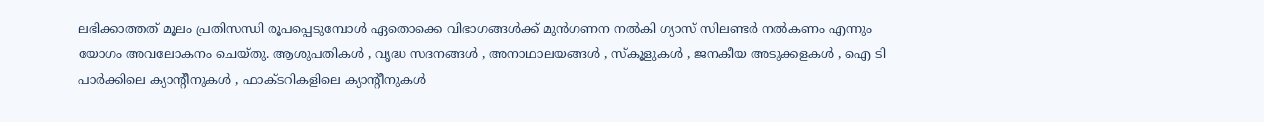ലഭിക്കാത്തത് മൂലം പ്രതിസന്ധി രൂപപ്പെടുമ്പോള്‍ ഏതൊക്കെ വിഭാഗങ്ങള്‍ക്ക് മുന്‍ഗണന നല്‍കി ഗ്യാസ് സിലണ്ടര്‍ നല്‍കണം എന്നും യോഗം അവലോകനം ചെയ്തു. ആശുപതികള്‍ , വൃദ്ധ സദനങ്ങള്‍ , അനാഥാലയങ്ങള്‍ , സ്‌കൂളുകള്‍ , ജനകീയ അടുക്കളകള്‍ , ഐ ടി പാര്‍ക്കിലെ ക്യാന്റീനുകള്‍ , ഫാക്ടറികളിലെ ക്യാന്റീനുകള്‍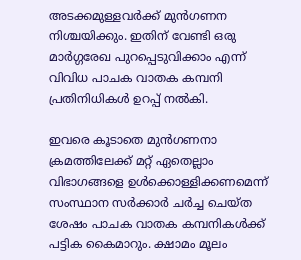അടക്കമുള്ളവര്‍ക്ക് മുന്‍ഗണന നിശ്ചയിക്കും. ഇതിന് വേണ്ടി ഒരു മാര്‍ഗ്ഗരേഖ പുറപ്പെടുവിക്കാം എന്ന് വിവിധ പാചക വാതക കമ്പനി പ്രതിനിധികള്‍ ഉറപ്പ് നല്‍കി.

ഇവരെ കൂടാതെ മുന്‍ഗണനാ ക്രമത്തിലേക്ക് മറ്റ് ഏതെല്ലാം വിഭാഗങ്ങളെ ഉള്‍ക്കൊള്ളിക്കണമെന്ന് സംസ്ഥാന സര്‍ക്കാര്‍ ചര്‍ച്ച ചെയ്ത ശേഷം പാചക വാതക കമ്പനികള്‍ക്ക് പട്ടിക കൈമാറും. ക്ഷാമം മൂലം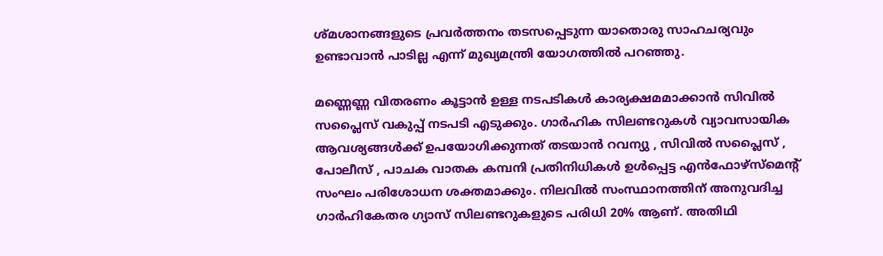ശ്മശാനങ്ങളുടെ പ്രവര്‍ത്തനം തടസപ്പെടുന്ന യാതൊരു സാഹചര്യവും ഉണ്ടാവാന്‍ പാടില്ല എന്ന് മുഖ്യമന്ത്രി യോഗത്തില്‍ പറഞ്ഞു.

മണ്ണെണ്ണ വിതരണം കൂട്ടാന്‍ ഉള്ള നടപടികള്‍ കാര്യക്ഷമമാക്കാന്‍ സിവില്‍ സപ്ലൈസ് വകുപ്പ് നടപടി എടുക്കും. ഗാര്‍ഹിക സിലണ്ടറുകള്‍ വ്യാവസായിക ആവശ്യങ്ങള്‍ക്ക് ഉപയോഗിക്കുന്നത് തടയാന്‍ റവന്യു , സിവില്‍ സപ്ലൈസ് , പോലീസ് , പാചക വാതക കമ്പനി പ്രതിനിധികള്‍ ഉള്‍പ്പെട്ട എന്‍ഫോഴ്‌സ്‌മെന്റ് സംഘം പരിശോധന ശക്തമാക്കും. നിലവില്‍ സംസ്ഥാനത്തിന് അനുവദിച്ച ഗാര്‍ഹികേതര ഗ്യാസ് സിലണ്ടറുകളുടെ പരിധി 20% ആണ്. അതിഥി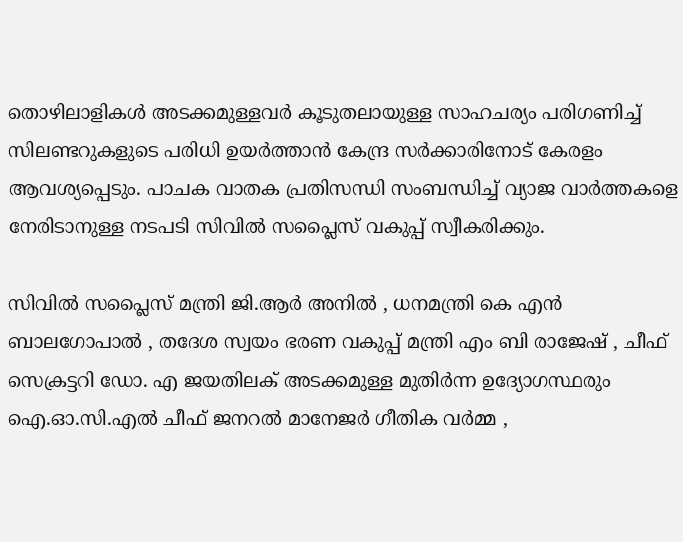തൊഴിലാളികള്‍ അടക്കമുള്ളവര്‍ കൂടുതലായുള്ള സാഹചര്യം പരിഗണിച്ച് സിലണ്ടറുകളുടെ പരിധി ഉയര്‍ത്താന്‍ കേന്ദ്ര സര്‍ക്കാരിനോട് കേരളം ആവശ്യപ്പെടും. പാചക വാതക പ്രതിസന്ധി സംബന്ധിച്ച് വ്യാജ വാര്‍ത്തകളെ നേരിടാനുള്ള നടപടി സിവില്‍ സപ്ലൈസ് വകുപ്പ് സ്വീകരിക്കും.

സിവില്‍ സപ്ലൈസ് മന്ത്രി ജി.ആര്‍ അനില്‍ , ധനമന്ത്രി കെ എന്‍ ബാലഗോപാല്‍ , തദേശ സ്വയം ഭരണ വകുപ്പ് മന്ത്രി എം ബി രാജേഷ് , ചീഫ് സെക്രട്ടറി ഡോ. എ ജയതിലക് അടക്കമുള്ള മുതിര്‍ന്ന ഉദ്യോഗസ്ഥരും ഐ.ഓ.സി.എല്‍ ചീഫ് ജനറല്‍ മാനേജര്‍ ഗീതിക വര്‍മ്മ ,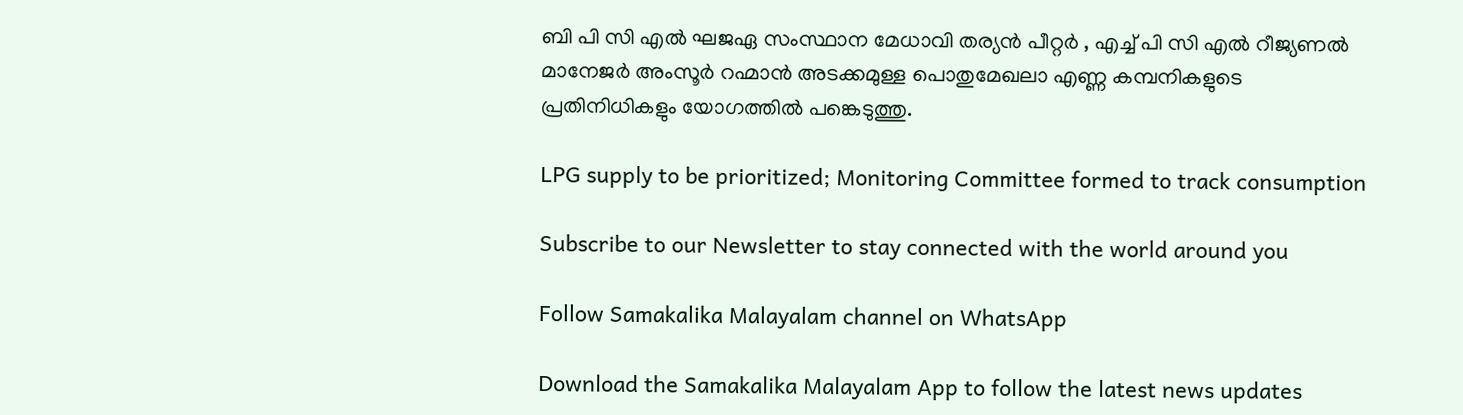ബി പി സി എല്‍ ഘജഏ സംസ്ഥാന മേധാവി തര്യന്‍ പീറ്റര്‍ , എച്ച് പി സി എല്‍ റീജ്യണല്‍ മാനേജര്‍ അംസൂര്‍ റഹ്മാന്‍ അടക്കമുള്ള പൊതുമേഖലാ എണ്ണ കമ്പനികളുടെ പ്രതിനിധികളും യോഗത്തില്‍ പങ്കെടുത്തു.

LPG supply to be prioritized; Monitoring Committee formed to track consumption

Subscribe to our Newsletter to stay connected with the world around you

Follow Samakalika Malayalam channel on WhatsApp

Download the Samakalika Malayalam App to follow the latest news updates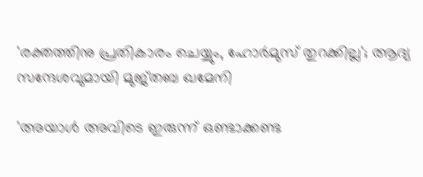'രക്തത്തിനു പ്രതികാരം ചെയ്യും, ഹോർമുസ് തുറക്കില്ല'; ആദ്യ സന്ദേശവുമായി മുജ്തബ ഖമേനി

'അയാൾ അവിടെ ഇരുന്ന് ഒണ്ടാക്കണ്ട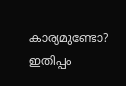കാര്യമുണ്ടോ? ഇതിപ്പം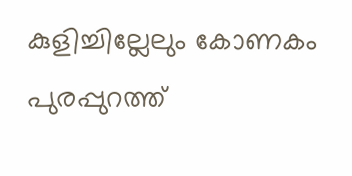കുളിച്ചില്ലേലും കോണകം പുരപ്പുറത്ത്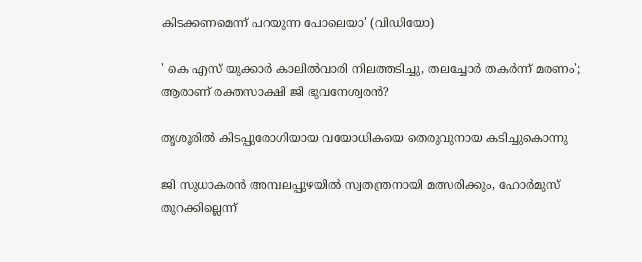കിടക്കണമെന്ന് പറയുന്ന പോലെയാ' (വി‍ഡിയോ)

' കെ എസ് യുക്കാര്‍ കാലില്‍വാരി നിലത്തടിച്ചു, തലച്ചോര്‍ തകര്‍ന്ന് മരണം'; ആരാണ് രക്തസാക്ഷി ജി ഭുവനേശ്വരന്‍?

തൃശൂരില്‍ കിടപ്പുരോഗിയായ വയോധികയെ തെരുവുനായ കടിച്ചുകൊന്നു

ജി സുധാകരൻ അമ്പലപ്പുഴയിൽ സ്വതന്ത്രനായി മത്സരിക്കും, ഹോർമുസ് തുറക്കില്ലെന്ന്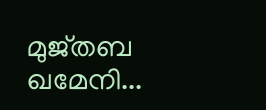മുജ്തബ ഖമേനി...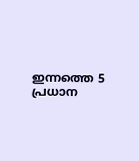ഇന്നത്തെ 5 പ്രധാന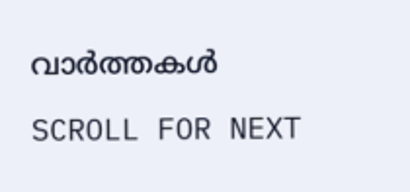വാർത്തകൾ

SCROLL FOR NEXT